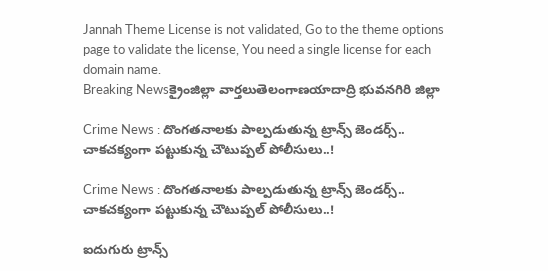Jannah Theme License is not validated, Go to the theme options page to validate the license, You need a single license for each domain name.
Breaking Newsక్రైంజిల్లా వార్తలుతెలంగాణయాదాద్రి భువనగిరి జిల్లా

Crime News : దొంగతనాలకు పాల్పడుతున్న ట్రాన్స్ జెండర్స్.. చాకచక్యంగా పట్టుకున్న చౌటుప్పల్ పోలీసులు..!

Crime News : దొంగతనాలకు పాల్పడుతున్న ట్రాన్స్ జెండర్స్.. చాకచక్యంగా పట్టుకున్న చౌటుప్పల్ పోలీసులు..!

ఐదుగురు ట్రాన్స్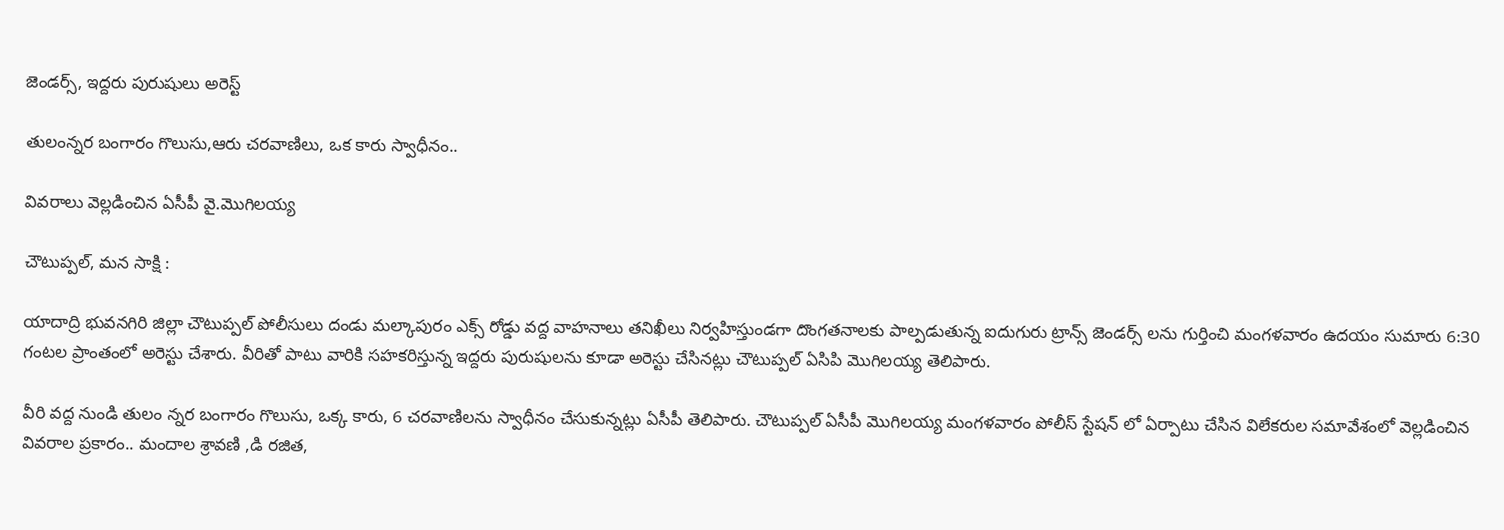జెండర్స్, ఇద్దరు పురుషులు అరెస్ట్

తులంన్నర బంగారం గొలుసు,ఆరు చరవాణిలు, ఒక కారు స్వాధీనం..

వివరాలు వెల్లడించిన ఏసీపీ వై.మొగిలయ్య

చౌటుప్పల్, మన సాక్షి :

యాదాద్రి భువనగిరి జిల్లా చౌటుప్పల్ పోలీసులు దండు మల్కాపురం ఎక్స్ రోడ్డు వద్ద వాహనాలు తనిఖీలు నిర్వహిస్తుండగా దొంగతనాలకు పాల్పడుతున్న ఐదుగురు ట్రాన్స్ జెండర్స్ లను గుర్తించి మంగళవారం ఉదయం సుమారు 6:30 గంటల ప్రాంతంలో అరెస్టు చేశారు. వీరితో పాటు వారికి సహకరిస్తున్న ఇద్దరు పురుషులను కూడా అరెస్టు చేసినట్లు చౌటుప్పల్ ఏసిపి మొగిలయ్య తెలిపారు.

వీరి వద్ద నుండి తులం న్నర బంగారం గొలుసు, ఒక్క కారు, 6 చరవాణిలను స్వాధీనం చేసుకున్నట్లు ఏసీపీ తెలిపారు. చౌటుప్పల్ ఏసీపీ మొగిలయ్య మంగళవారం పోలీస్ స్టేషన్ లో ఏర్పాటు చేసిన విలేకరుల సమావేశంలో వెల్లడించిన వివరాల ప్రకారం.. మందాల శ్రావణి ,డి రజిత,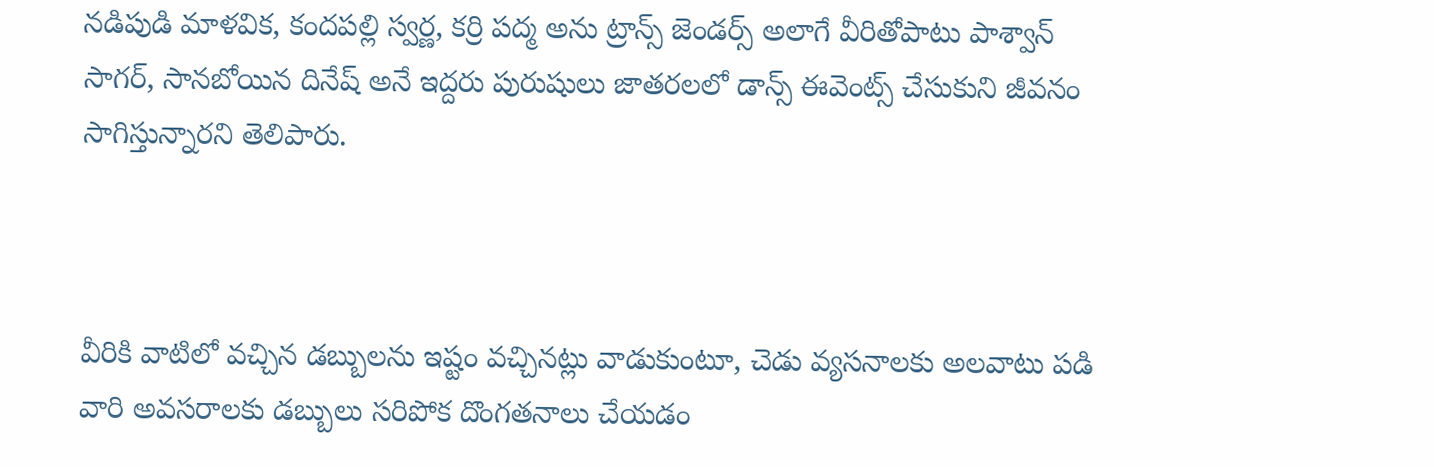నడిపుడి మాళవిక, కందపల్లి స్వర్ణ, కర్రి పద్మ అను ట్రాన్స్ జెండర్స్ అలాగే వీరితోపాటు పాశ్వాన్ సాగర్, సానబోయిన దినేష్ అనే ఇద్దరు పురుషులు జాతరలలో డాన్స్ ఈవెంట్స్ చేసుకుని జీవనం సాగిస్తున్నారని తెలిపారు.



వీరికి వాటిలో వచ్చిన డబ్బులను ఇష్టం వచ్చినట్లు వాడుకుంటూ, చెడు వ్యసనాలకు అలవాటు పడి వారి అవసరాలకు డబ్బులు సరిపోక దొంగతనాలు చేయడం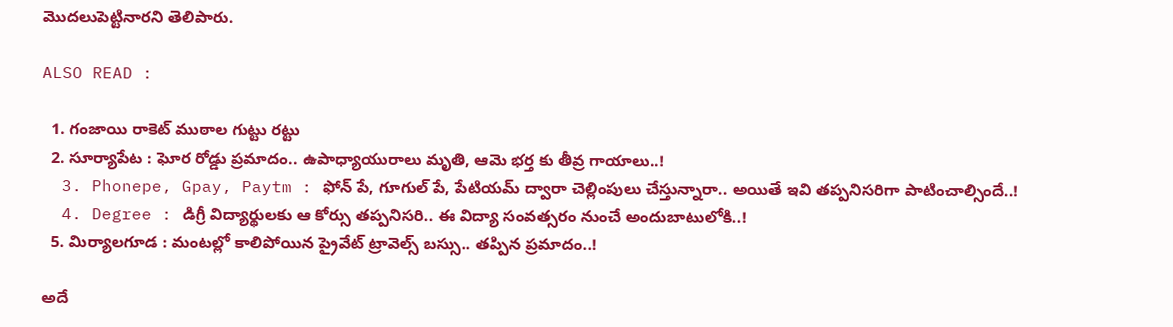మొదలుపెట్టినారని తెలిపారు.

ALSO READ :

  1. గంజాయి రాకెట్ ముఠాల గుట్టు రట్టు
  2. సూర్యాపేట : ఘోర రోడ్డు ప్రమాదం.. ఉపాధ్యాయురాలు మృతి, ఆమె భర్త కు తీవ్ర గాయాలు..!
  3. Phonepe, Gpay, Paytm : ఫోన్ పే, గూగుల్ పే, పేటియమ్ ద్వారా చెల్లింపులు చేస్తున్నారా.. అయితే ఇవి తప్పనిసరిగా పాటించాల్సిందే..!
  4. Degree : డిగ్రీ విద్యార్థులకు ఆ కోర్సు తప్పనిసరి.. ఈ విద్యా సంవత్సరం నుంచే అందుబాటులోకి..!
  5. మిర్యాలగూడ : మంటల్లో కాలిపోయిన ప్రైవేట్ ట్రావెల్స్ బస్సు.. తప్పిన ప్రమాదం..!

అదే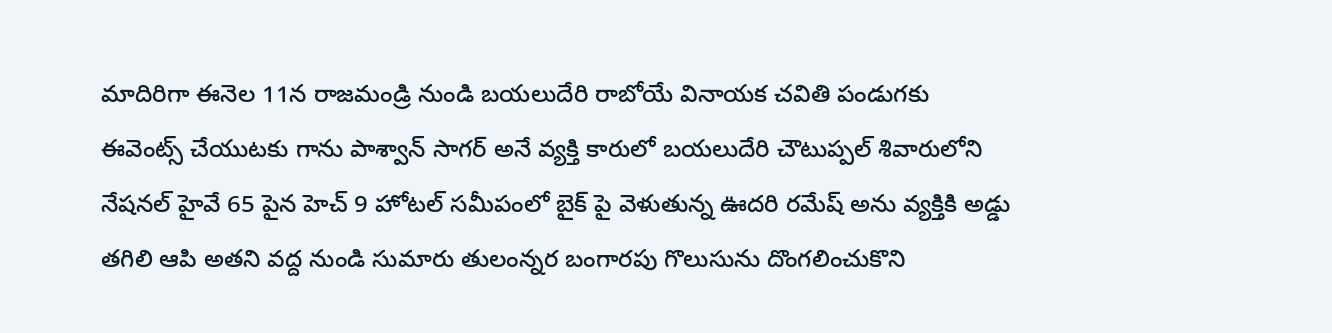మాదిరిగా ఈనెల 11న రాజమండ్రి నుండి బయలుదేరి రాబోయే వినాయక చవితి పండుగకు ఈవెంట్స్ చేయుటకు గాను పాశ్వాన్ సాగర్ అనే వ్యక్తి కారులో బయలుదేరి చౌటుప్పల్ శివారులోని నేషనల్ హైవే 65 పైన హెచ్ 9 హోటల్ సమీపంలో బైక్ పై వెళుతున్న ఊదరి రమేష్ అను వ్యక్తికి అడ్డు తగిలి ఆపి అతని వద్ద నుండి సుమారు తులంన్నర బంగారపు గొలుసును దొంగలించుకొని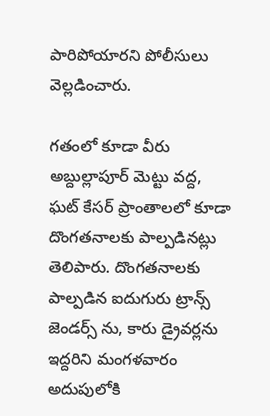పారిపోయారని పోలీసులు వెల్లడించారు.

గతంలో కూడా వీరు అబ్దుల్లాపూర్ మెట్టు వద్ద, ఘట్ కేసర్ ప్రాంతాలలో కూడా దొంగతనాలకు పాల్పడినట్లు తెలిపారు. దొంగతనాలకు పాల్పడిన ఐదుగురు ట్రాన్స్ జెండర్స్ ను, కారు డ్రైవర్లను ఇద్దరిని మంగళవారం అదుపులోకి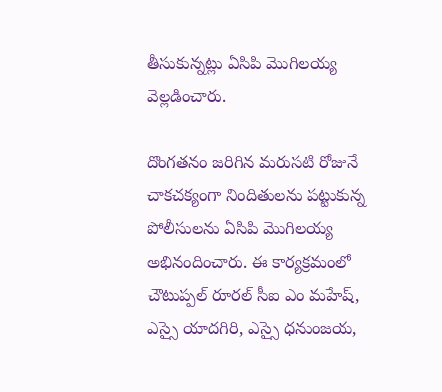తీసుకున్నట్లు ఏసిపి మొగిలయ్య వెల్లడించారు.

దొంగతనం జరిగిన మరుసటి రోజునే చాకచక్యంగా నిందితులను పట్టుకున్న పోలీసులను ఏసిపి మొగిలయ్య అభినందించారు. ఈ కార్యక్రమంలో చౌటుప్పల్ రూరల్ సీఐ ఎం మహేష్, ఎస్సై యాదగిరి, ఎస్సై ధనుంజయ,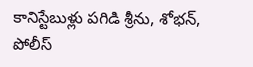కానిస్టేబుళ్లు పగిడి శ్రీను, శోభన్, పోలీస్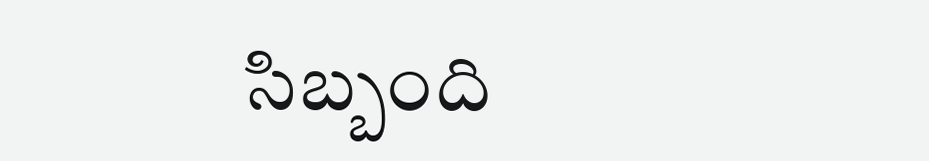సిబ్బంది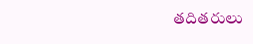తదితరులు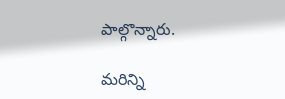పాల్గొన్నారు.

మరిన్ని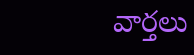వార్తలు